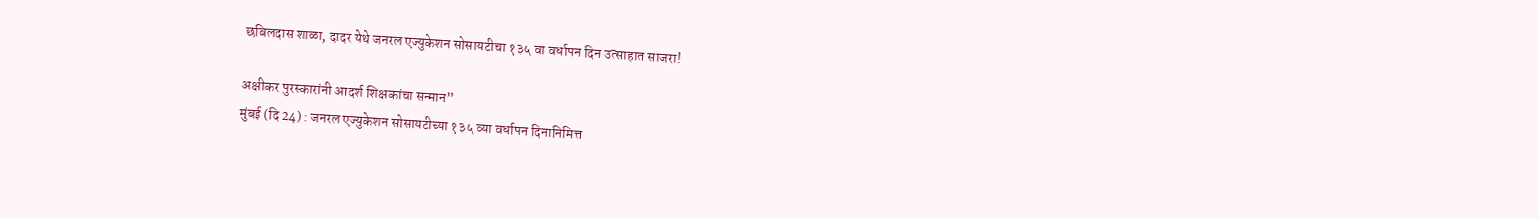छबिलदास शाळा, दादर येथे जनरल एज्युकेशन सोसायटीचा १३५ वा वर्धापन दिन उत्साहात साजरा!

अक्षीकर पुरस्कारांनी आदर्श शिक्षकांचा सन्मान”
मुंबई (दि 24) : जनरल एज्युकेशन सोसायटीच्या १३५ व्या वर्धापन दिनानिमित्त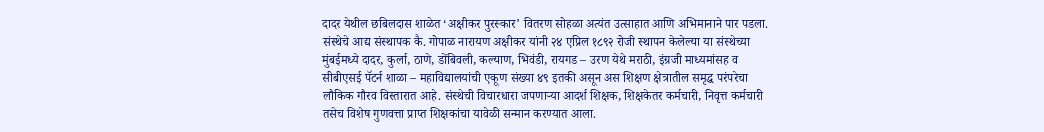दादर येथील छबिलदास शाळेत ‘अक्षीकर पुरस्कार’ वितरण सोहळा अत्यंत उत्साहात आणि अभिमानाने पार पडला. संस्थेचे आद्य संस्थापक कै. गोपाळ नारायण अक्षीकर यांनी २४ एप्रिल १८९२ रोजी स्थापन केलेल्या या संस्थेच्या मुंबईमध्ये दादर, कुर्ला, ठाणे, डोंबिवली, कल्याण, भिवंडी, रायगड – उरण येथे मराठी, इंग्रजी माध्यमांसह व सीबीएसई पॅटर्न शाळा – महाविद्यालयांची एकूण संख्या ४९ इतकी असून अस शिक्षण क्षेत्रातील समृद्ध परंपरेचा लौकिक गौरव विस्तारात आहे. संस्थेची विचारधारा जपणाऱ्या आदर्श शिक्षक, शिक्षकेतर कर्मचारी, निवृत्त कर्मचारी तसेच विशेष गुणवत्ता प्राप्त शिक्षकांचा यावेळी सन्मान करण्यात आला.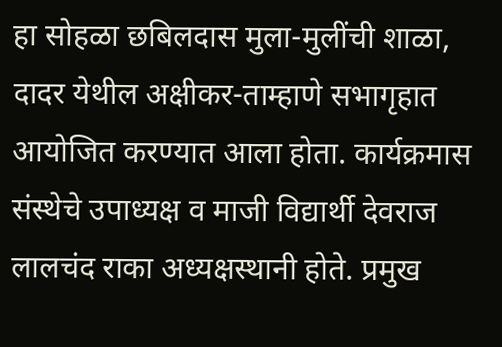हा सोहळा छबिलदास मुला-मुलींची शाळा, दादर येथील अक्षीकर-ताम्हाणे सभागृहात आयोजित करण्यात आला होता. कार्यक्रमास संस्थेचे उपाध्यक्ष व माजी विद्यार्थी देवराज लालचंद राका अध्यक्षस्थानी होते. प्रमुख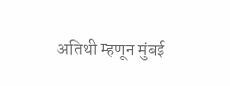अतिथी म्हणून मुंबई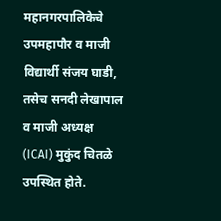महानगरपालिकेचे उपमहापौर व माजी विद्यार्थी संजय घाडी, तसेच सनदी लेखापाल व माजी अध्यक्ष (ICAI) मुकुंद चितळे उपस्थित होते.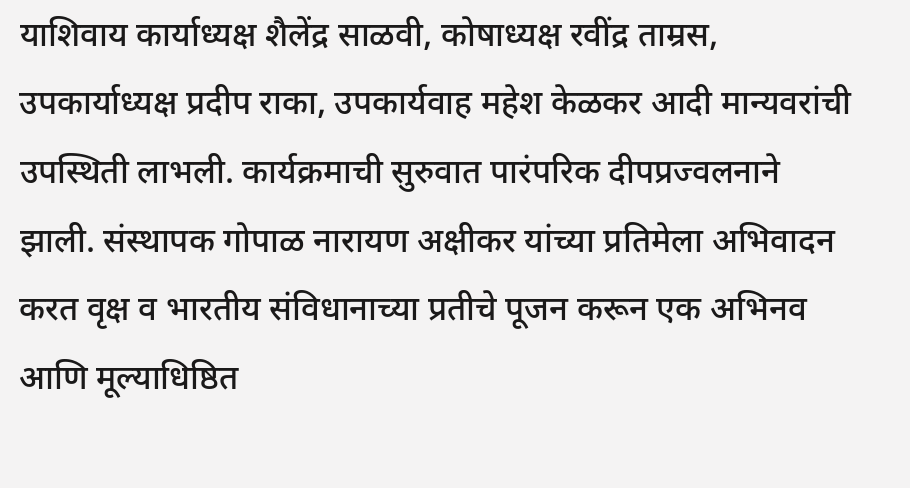याशिवाय कार्याध्यक्ष शैलेंद्र साळवी, कोषाध्यक्ष रवींद्र ताम्रस, उपकार्याध्यक्ष प्रदीप राका, उपकार्यवाह महेश केळकर आदी मान्यवरांची उपस्थिती लाभली. कार्यक्रमाची सुरुवात पारंपरिक दीपप्रज्वलनाने झाली. संस्थापक गोपाळ नारायण अक्षीकर यांच्या प्रतिमेला अभिवादन करत वृक्ष व भारतीय संविधानाच्या प्रतीचे पूजन करून एक अभिनव आणि मूल्याधिष्ठित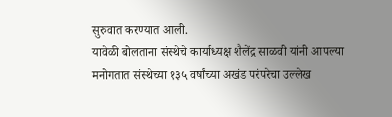सुरुवात करण्यात आली.
यावेळी बोलताना संस्थेचे कार्याध्यक्ष शैलेंद्र साळवी यांनी आपल्या मनोगतात संस्थेच्या १३५ वर्षांच्या अखंड परंपरेचा उल्लेख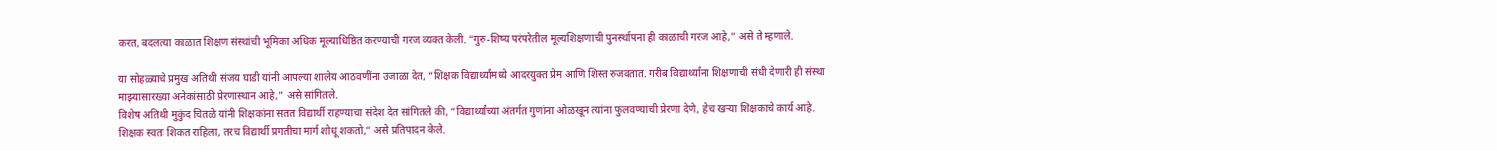करत, बदलत्या काळात शिक्षण संस्थांची भूमिका अधिक मूल्याधिष्ठित करण्याची गरज व्यक्त केली. “गुरु-शिष्य परंपरेतील मूल्यशिक्षणाची पुनर्स्थापना ही काळाची गरज आहे,” असे ते म्हणाले.

या सोहळ्याचे प्रमुख अतिथी संजय घाडी यांनी आपल्या शालेय आठवणींना उजाळा देत, “शिक्षक विद्यार्थ्यांमध्ये आदरयुक्त प्रेम आणि शिस्त रुजवतात. गरीब विद्यार्थ्यांना शिक्षणाची संधी देणारी ही संस्था माझ्यासारख्या अनेकांसाठी प्रेरणास्थान आहे,” असे सांगितले.
विशेष अतिथी मुकुंद चितळे यांनी शिक्षकांना सतत विद्यार्थी राहण्याचा संदेश देत सांगितले की, “विद्यार्थ्यांच्या अंतर्गत गुणांना ओळखून त्यांना फुलवण्याची प्रेरणा देणे, हेच खऱ्या शिक्षकाचे कार्य आहे. शिक्षक स्वतः शिकत राहिला, तरच विद्यार्थी प्रगतीचा मार्ग शोधू शकतो,” असे प्रतिपादन केले.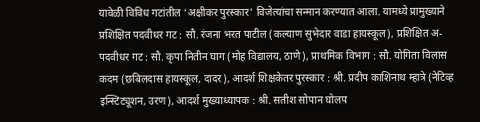यावेळी विविध गटांतील ‘अक्षीकर पुरस्कार’ विजेत्यांचा सन्मान करण्यात आला. यामध्ये प्रामुख्याने प्रशिक्षित पदवीधर गट : सौ. रंजना भरत पाटील (कल्याण सुभेदार वाडा हायस्कूल), प्रशिक्षित अ-पदवीधर गट : सौ. कृपा नितीन घाग (मोह विद्यालय, ठाणे), प्राथमिक विभाग : सौ. योगिता विलास कदम (छबिलदास हायस्कूल, दादर), आदर्श शिक्षकेतर पुरस्कार : श्री. प्रदीप काशिनाथ म्हात्रे (नेटिव्ह इन्स्टिट्यूशन, उरण), आदर्श मुख्याध्यापक : श्री. सतीश सोपान घोलप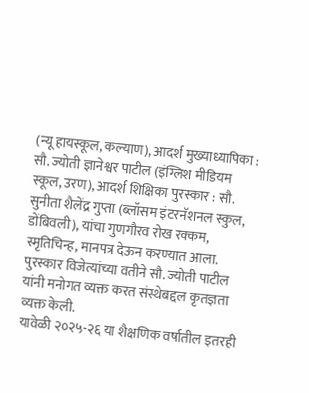(न्यू हायस्कूल, कल्याण), आदर्श मुख्याध्यापिका : सौ. ज्योती ज्ञानेश्वर पाटील (इंग्लिश मीडियम स्कूल, उरण), आदर्श शिक्षिका पुरस्कार : सौ. सुनीता शैलेंद्र गुप्ता (ब्लॉसम इंटरनॅशनल स्कुल, डोंबिवली), यांचा गुणगौरव रोख रक्कम, स्मृतिचिन्ह, मानपत्र देऊन करण्यात आला. पुरस्कार विजेत्यांच्या वतीने सौ. ज्योती पाटील यांनी मनोगत व्यक्त करत संस्थेबद्दल कृतज्ञता व्यक्त केली.
यावेळी २०२५-२६ या शैक्षणिक वर्षातील इतरही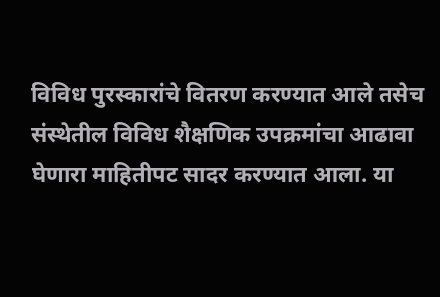विविध पुरस्कारांचे वितरण करण्यात आले तसेच संस्थेतील विविध शैक्षणिक उपक्रमांचा आढावा घेणारा माहितीपट सादर करण्यात आला. या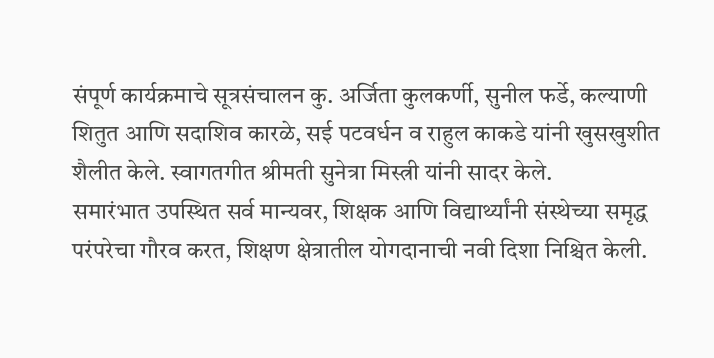संपूर्ण कार्यक्रमाचे सूत्रसंचालन कु. अर्जिता कुलकर्णी, सुनील फर्डे, कल्याणी शितुत आणि सदाशिव कारळे, सई पटवर्धन व राहुल काकडे यांनी खुसखुशीत शैलीत केले. स्वागतगीत श्रीमती सुनेत्रा मिस्त्री यांनी सादर केले.
समारंभात उपस्थित सर्व मान्यवर, शिक्षक आणि विद्यार्थ्यांनी संस्थेच्या समृद्ध परंपरेचा गौरव करत, शिक्षण क्षेत्रातील योगदानाची नवी दिशा निश्चित केली.